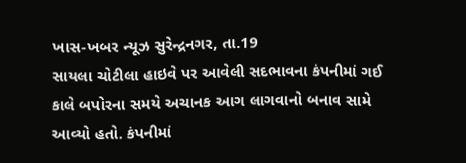ખાસ-ખબર ન્યૂઝ સુરેન્દ્રનગર, તા.19
સાયલા ચોટીલા હાઇવે પર આવેલી સદભાવના કંપનીમાં ગઈ કાલે બપોરના સમયે અચાનક આગ લાગવાનો બનાવ સામે આવ્યો હતો. કંપનીમાં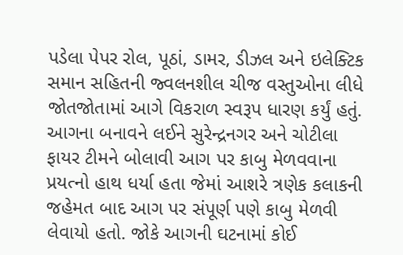પડેલા પેપર રોલ, પૂઠાં, ડામર, ડીઝલ અને ઇલેક્ટિક સમાન સહિતની જ્વલનશીલ ચીજ વસ્તુઓના લીધે જોતજોતામાં આગે વિકરાળ સ્વરૂપ ધારણ કર્યું હતું. આગના બનાવને લઈને સુરેન્દ્રનગર અને ચોટીલા ફાયર ટીમને બોલાવી આગ પર કાબુ મેળવવાના પ્રયત્નો હાથ ધર્યા હતા જેમાં આશરે ત્રણેક કલાકની જહેમત બાદ આગ પર સંપૂર્ણ પણે કાબુ મેળવી લેવાયો હતો. જોકે આગની ઘટનામાં કોઈ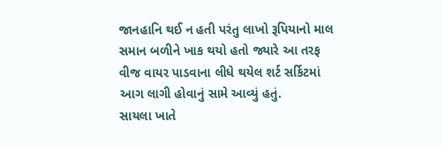જાનહાનિ થઈ ન હતી પરંતુ લાખો રૂપિયાનો માલ સમાન બળીને ખાક થયો હતો જ્યારે આ તરફ વીજ વાયર પાડવાના લીધે થયેલ શર્ટ સર્કિટમાં આગ લાગી હોવાનું સામે આવ્યું હતું.
સાયલા ખાતે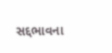સદ્દભાવના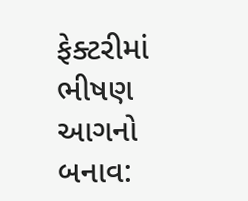ફેક્ટરીમાં ભીષણ આગનો બનાવ: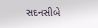સદનસીબે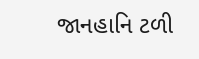જાનહાનિ ટળી